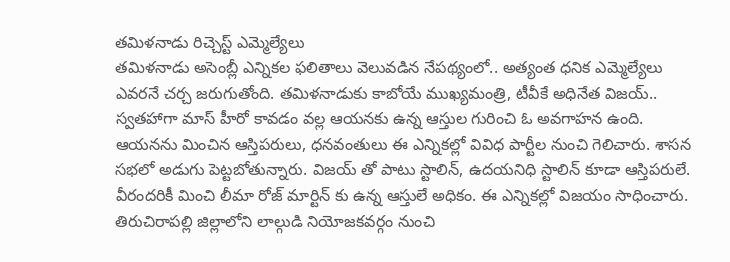తమిళనాడు రిచ్చెస్ట్ ఎమ్మెల్యేలు
తమిళనాడు అసెంబ్లీ ఎన్నికల ఫలితాలు వెలువడిన నేపథ్యంలో.. అత్యంత ధనిక ఎమ్మెల్యేలు ఎవరనే చర్చ జరుగుతోంది. తమిళనాడుకు కాబోయే ముఖ్యమంత్రి, టీవీకే అధినేత విజయ్.. స్వతహాగా మాస్ హీరో కావడం వల్ల ఆయనకు ఉన్న ఆస్తుల గురించి ఓ అవగాహన ఉంది. ఆయనను మించిన ఆస్తిపరులు, ధనవంతులు ఈ ఎన్నికల్లో వివిధ పార్టీల నుంచి గెలిచారు. శాసన సభలో అడుగు పెట్టబోతున్నారు. విజయ్ తో పాటు స్టాలిన్, ఉదయనిధి స్టాలిన్ కూడా ఆస్తిపరులే.
వీరందరికీ మించి లీమా రోజ్ మార్టిన్ కు ఉన్న ఆస్తులే అధికం. ఈ ఎన్నికల్లో విజయం సాధించారు. తిరుచిరాపల్లి జిల్లాలోని లాల్గుడి నియోజకవర్గం నుంచి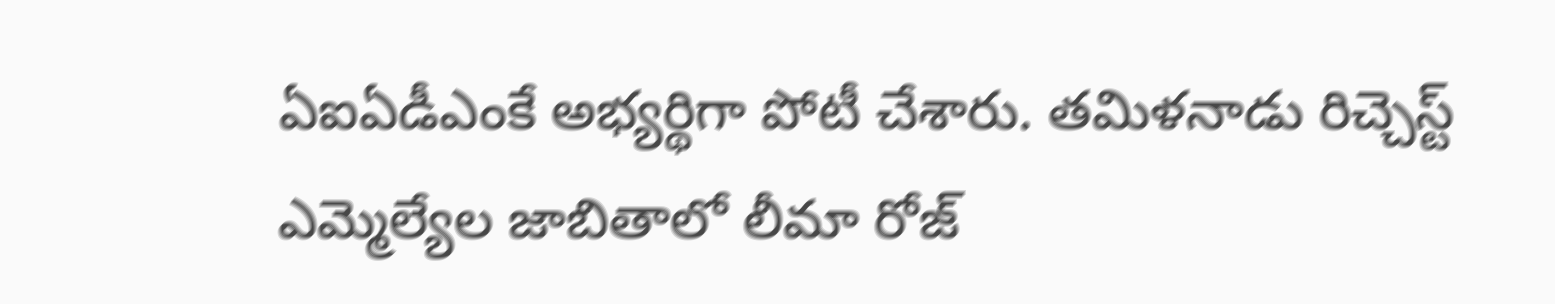ఏఐఏడీఎంకే అభ్యర్థిగా పోటీ చేశారు. తమిళనాడు రిచ్చెస్ట్ ఎమ్మెల్యేల జాబితాలో లీమా రోజ్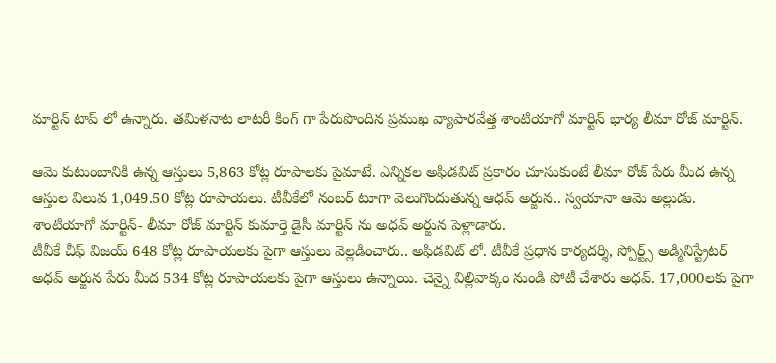మార్టిన్ టాప్ లో ఉన్నారు. తమిళనాట లాటరీ కింగ్ గా పేరుపొందిన ప్రముఖ వ్యాపారవేత్త శాంటియాగో మార్టిన్ భార్య లీమా రోజ్ మార్టిన్.

ఆమె కుటుంబానికి ఉన్న ఆస్తులు 5,863 కోట్ల రూపాలకు పైమాటే. ఎన్నికల అఫిడవిట్ ప్రకారం చూసుకుంటే లీమా రోజ్ పేరు మీద ఉన్న ఆస్తుల విలువ 1,049.50 కోట్ల రూపాయలు. టీవీకేలో నంబర్ టూగా వెలుగొందుతున్న ఆధవ్ అర్జున.. స్వయానా ఆమె అల్లుడు. శాంటియాగో మార్టిన్- లీమా రోజ్ మార్టిన్ కుమార్తె డైసీ మార్టిన్ ను అధవ్ అర్జున పెళ్లాడారు.
టీవీకే చీఫ్ విజయ్ 648 కోట్ల రూపాయలకు పైగా ఆస్తులు వెల్లడించారు.. అఫిడవిట్ లో. టీవీకే ప్రధాన కార్యదర్శి, స్పోర్ట్స్ అడ్మినిస్ట్రేటర్ అధవ్ అర్జున పేరు మీద 534 కోట్ల రూపాయలకు పైగా ఆస్తులు ఉన్నాయి. చెన్నై విల్లివాక్కం నుండి పోటీ చేశారు అధవ్. 17,000లకు పైగా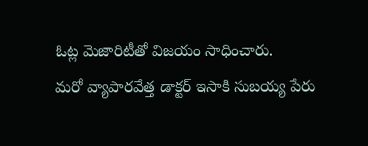ఓట్ల మెజారిటీతో విజయం సాధించారు.
మరో వ్యాపారవేత్త డాక్టర్ ఇసాకి సుబయ్య పేరు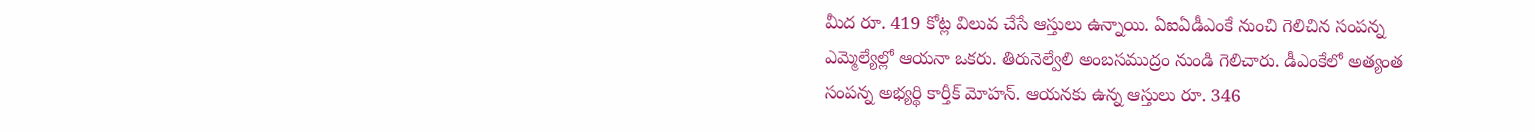మీద రూ. 419 కోట్ల విలువ చేసే ఆస్తులు ఉన్నాయి. ఏఐఏడీఎంకే నుంచి గెలిచిన సంపన్న ఎమ్మెల్యేల్లో ఆయనా ఒకరు. తిరునెల్వేలి అంబసముద్రం నుండి గెలిచారు. డీఎంకేలో అత్యంత సంపన్న అభ్యర్థి కార్తీక్ మోహన్. ఆయనకు ఉన్న ఆస్తులు రూ. 346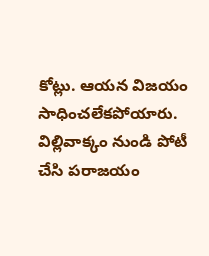కోట్లు. ఆయన విజయం సాధించలేకపోయారు. విల్లివాక్కం నుండి పోటీ చేసి పరాజయం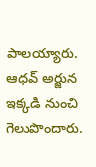పాలయ్యారు. ఆధవ్ అర్జున ఇక్కడి నుంచి గెలుపొందారు.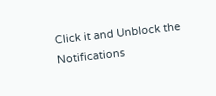Click it and Unblock the Notifications